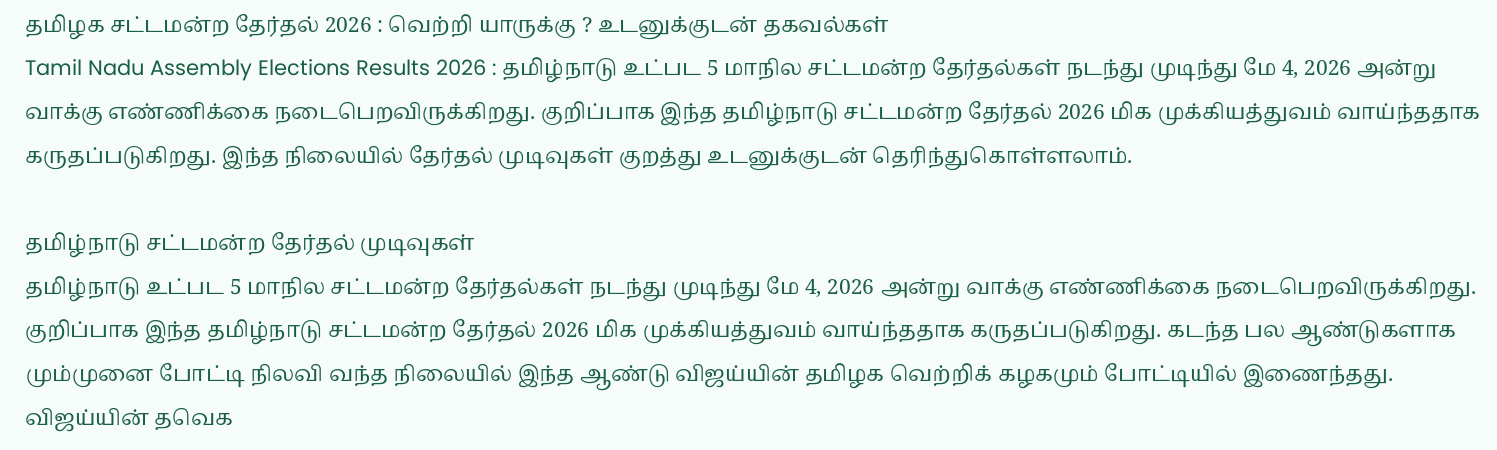தமிழக சட்டமன்ற தேர்தல் 2026 : வெற்றி யாருக்கு ? உடனுக்குடன் தகவல்கள்
Tamil Nadu Assembly Elections Results 2026 : தமிழ்நாடு உட்பட 5 மாநில சட்டமன்ற தேர்தல்கள் நடந்து முடிந்து மே 4, 2026 அன்று வாக்கு எண்ணிக்கை நடைபெறவிருக்கிறது. குறிப்பாக இந்த தமிழ்நாடு சட்டமன்ற தேர்தல் 2026 மிக முக்கியத்துவம் வாய்ந்ததாக கருதப்படுகிறது. இந்த நிலையில் தேர்தல் முடிவுகள் குறத்து உடனுக்குடன் தெரிந்துகொள்ளலாம்.

தமிழ்நாடு சட்டமன்ற தேர்தல் முடிவுகள்
தமிழ்நாடு உட்பட 5 மாநில சட்டமன்ற தேர்தல்கள் நடந்து முடிந்து மே 4, 2026 அன்று வாக்கு எண்ணிக்கை நடைபெறவிருக்கிறது. குறிப்பாக இந்த தமிழ்நாடு சட்டமன்ற தேர்தல் 2026 மிக முக்கியத்துவம் வாய்ந்ததாக கருதப்படுகிறது. கடந்த பல ஆண்டுகளாக மும்முனை போட்டி நிலவி வந்த நிலையில் இந்த ஆண்டு விஜய்யின் தமிழக வெற்றிக் கழகமும் போட்டியில் இணைந்தது. விஜய்யின் தவெக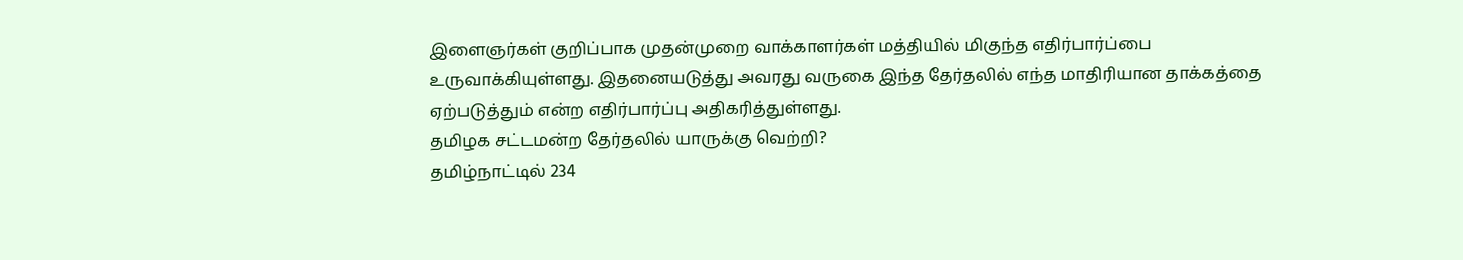இளைஞர்கள் குறிப்பாக முதன்முறை வாக்காளர்கள் மத்தியில் மிகுந்த எதிர்பார்ப்பை உருவாக்கியுள்ளது. இதனையடுத்து அவரது வருகை இந்த தேர்தலில் எந்த மாதிரியான தாக்கத்தை ஏற்படுத்தும் என்ற எதிர்பார்ப்பு அதிகரித்துள்ளது.
தமிழக சட்டமன்ற தேர்தலில் யாருக்கு வெற்றி?
தமிழ்நாட்டில் 234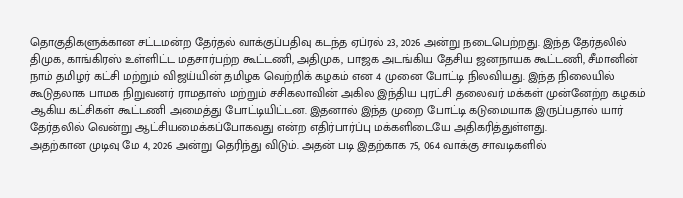தொகுதிகளுக்கான சட்டமன்ற தேர்தல் வாக்குப்பதிவு கடந்த ஏப்ரல் 23, 2026 அன்று நடைபெற்றது. இந்த தேர்தலில் திமுக, காங்கிரஸ் உள்ளிட்ட மதசார்பற்ற கூட்டணி, அதிமுக, பாஜக அடங்கிய தேசிய ஜனநாயக கூட்டணி, சீமானின் நாம் தமிழர் கட்சி மற்றும் விஜய்யின் தமிழக வெற்றிக் கழகம் என 4 முனை போட்டி நிலவியது. இந்த நிலையில் கூடுதலாக பாமக நிறுவனர் ராமதாஸ் மற்றும் சசிகலாவின் அகில இந்திய புரட்சி தலைவர் மக்கள் முன்னேற்ற கழகம் ஆகிய கட்சிகள் கூட்டணி அமைத்து போட்டியிட்டன. இதனால் இந்த முறை போட்டி கடுமையாக இருப்பதால் யார் தேர்தலில் வென்று ஆட்சியமைக்கப்போகவது என்ற எதிர்பார்ப்பு மக்களிடையே அதிகரித்துள்ளது.
அதற்கான முடிவு மே 4, 2026 அன்று தெரிந்து விடும். அதன் படி இதற்காக 75, 064 வாக்கு சாவடிகளில்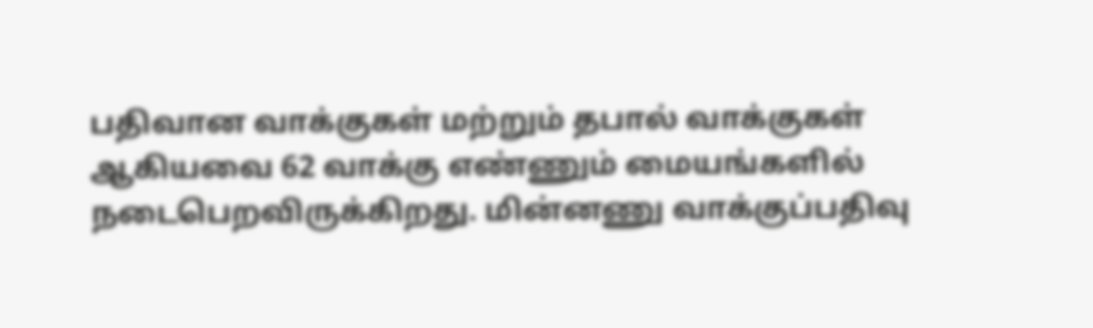பதிவான வாக்குகள் மற்றும் தபால் வாக்குகள் ஆகியவை 62 வாக்கு எண்ணும் மையங்களில் நடைபெறவிருக்கிறது. மின்னணு வாக்குப்பதிவு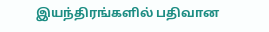இயந்திரங்களில் பதிவான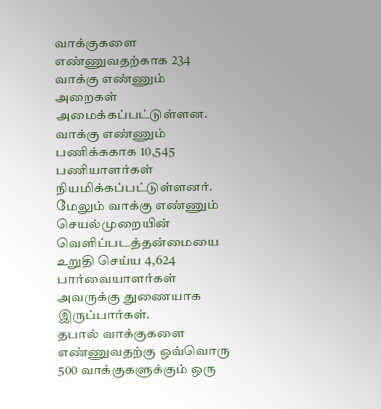வாக்குகளை எண்ணுவதற்காக 234 வாக்கு எண்ணும் அறைகள் அமைக்கப்பட்டுள்ளன. வாக்கு எண்ணும் பணிக்ககாக 10,545 பணியாளர்கள் நியமிக்கப்பட்டுள்ளனர். மேலும் வாக்கு எண்ணும் செயல்முறையின் வெளிப்படத்தன்மையை உறுதி செய்ய 4,624 பார்வையாளர்கள் அவருக்கு துணையாக இருப்பார்கள்.
தபால் வாக்குகளை எண்ணுவதற்கு ஒவ்வொரு 500 வாக்குகளுக்கும் ஒரு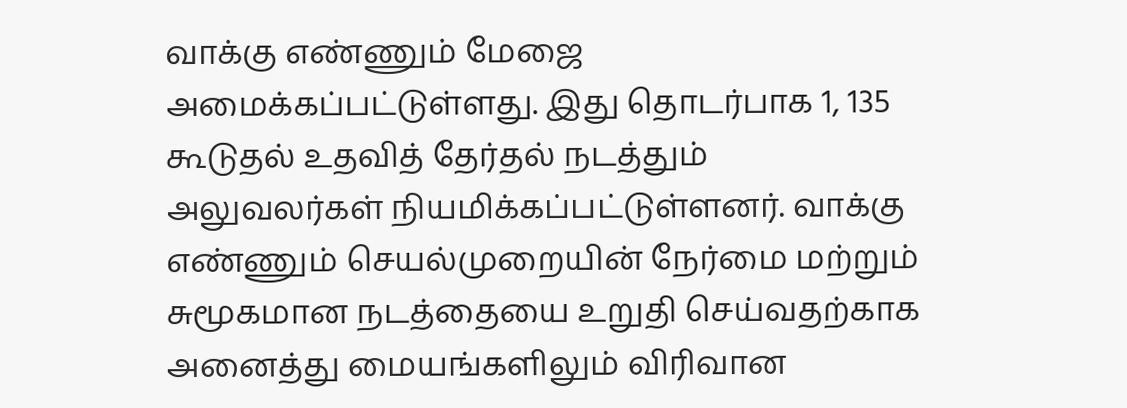வாக்கு எண்ணும் மேஜை அமைக்கப்பட்டுள்ளது. இது தொடர்பாக 1, 135 கூடுதல் உதவித் தேர்தல் நடத்தும் அலுவலர்கள் நியமிக்கப்பட்டுள்ளனர். வாக்கு எண்ணும் செயல்முறையின் நேர்மை மற்றும் சுமூகமான நடத்தையை உறுதி செய்வதற்காக அனைத்து மையங்களிலும் விரிவான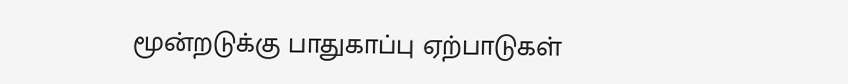மூன்றடுக்கு பாதுகாப்பு ஏற்பாடுகள்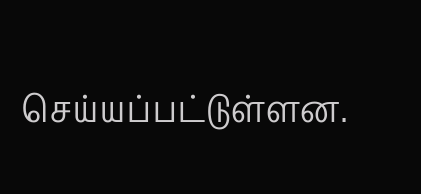செய்யப்பட்டுள்ளன.